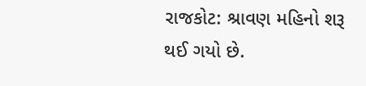રાજકોટ: શ્રાવણ મહિનો શરૂ થઈ ગયો છે.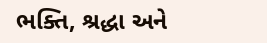ભક્તિ, શ્રદ્ધા અને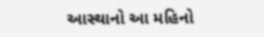આસ્થાનો આ મહિનો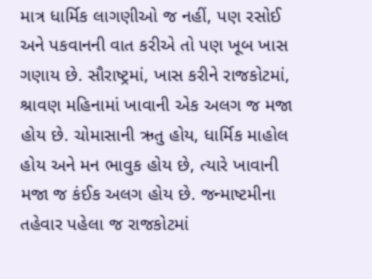માત્ર ધાર્મિક લાગણીઓ જ નહીં, પણ રસોઈ અને પકવાનની વાત કરીએ તો પણ ખૂબ ખાસ ગણાય છે. સૌરાષ્ટ્રમાં, ખાસ કરીને રાજકોટમાં, શ્રાવણ મહિનામાં ખાવાની એક અલગ જ મજા હોય છે. ચોમાસાની ઋતુ હોય, ધાર્મિક માહોલ હોય અને મન ભાવુક હોય છે, ત્યારે ખાવાની મજા જ કંઈક અલગ હોય છે. જન્માષ્ટમીના તહેવાર પહેલા જ રાજકોટમાં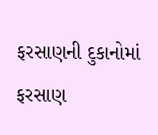ફરસાણની દુકાનોમાં ફરસાણ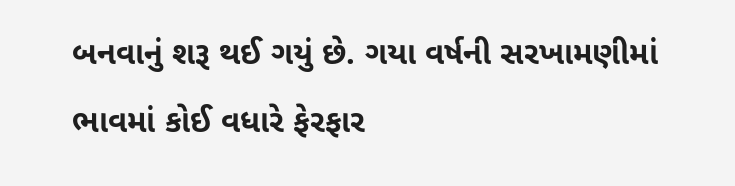બનવાનું શરૂ થઈ ગયું છે. ગયા વર્ષની સરખામણીમાં ભાવમાં કોઈ વધારે ફેરફાર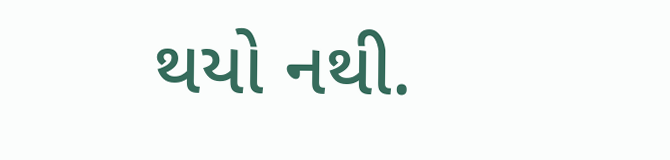થયો નથી.